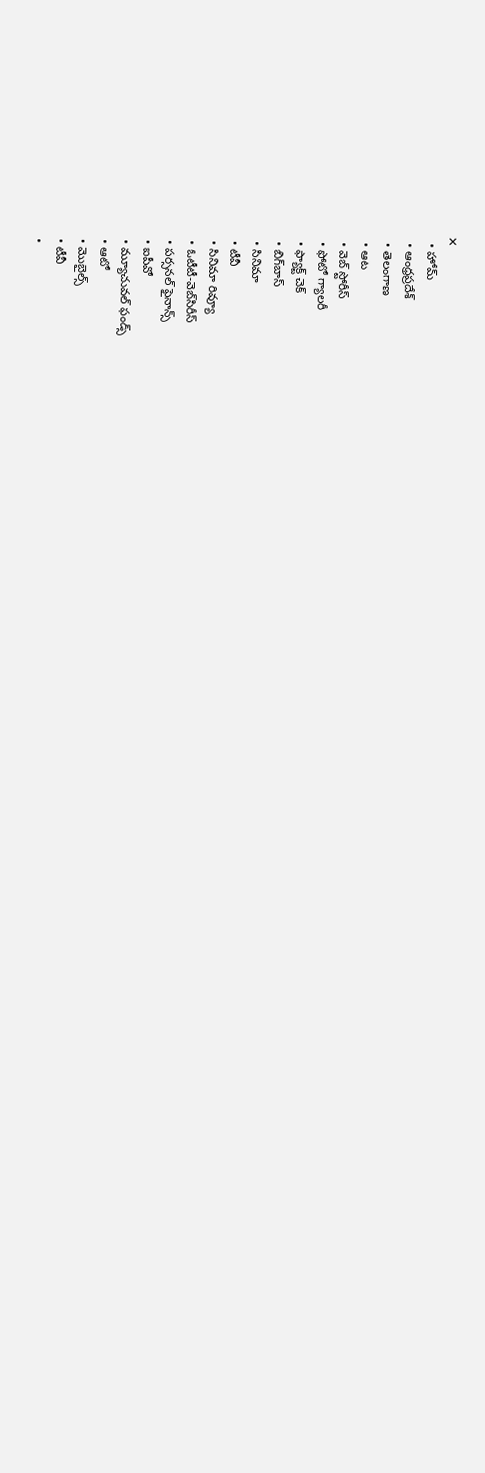✕
  • హోమ్
  • ఆంధ్రప్రదేశ్
  • తెలంగాణ
  • ఆట
  • వెబ్ స్టోరీస్
  • ఫోటో గ్యాలరీ
  • ఫ్యాక్ట్ చెక్
  • బిగ్‌బాస్
  • సినిమా
  • టీవీ
  • సినిమా రివ్యూ
  • ఓటీటీ-వెబ్‌సిరీస్‌
  • పర్సనల్ ఫైనాన్స్
  • ఐపీవో
  • మ్యూచువల్ ఫండ్స్
  • ఆటో
  • మొబైల్స్‌
  • టీవీ
  •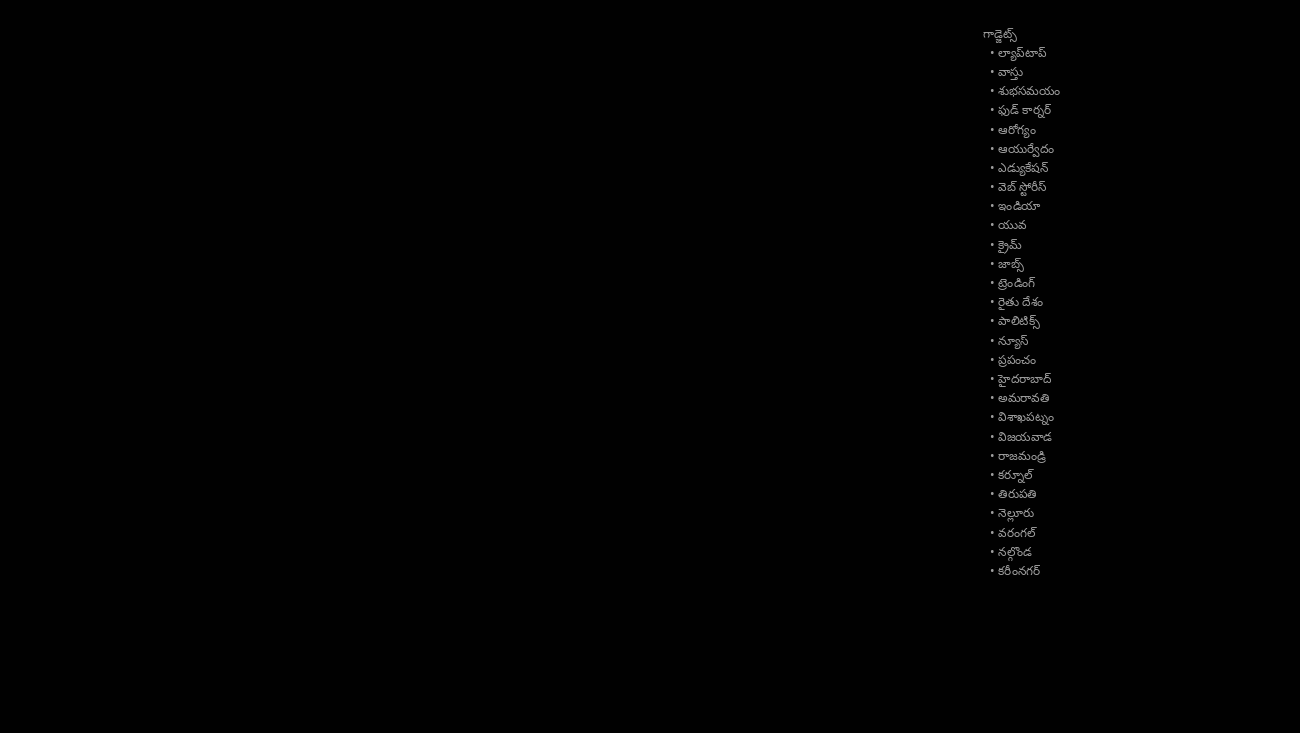గాడ్జెట్స్
  • ల్యాప్‌టాప్
  • వాస్తు
  • శుభసమయం
  • ఫుడ్ కార్నర్
  • ఆరోగ్యం
  • ఆయుర్వేదం
  • ఎడ్యుకేషన్
  • వెబ్ స్టోరీస్
  • ఇండియా
  • యువ
  • క్రైమ్
  • జాబ్స్
  • ట్రెండింగ్
  • రైతు దేశం
  • పాలిటిక్స్
  • న్యూస్
  • ప్రపంచం
  • హైదరాబాద్
  • అమరావతి
  • విశాఖపట్నం
  • విజయవాడ
  • రాజమండ్రి
  • కర్నూల్
  • తిరుపతి
  • నెల్లూరు
  • వరంగల్
  • నల్గొండ
  • కరీంనగర్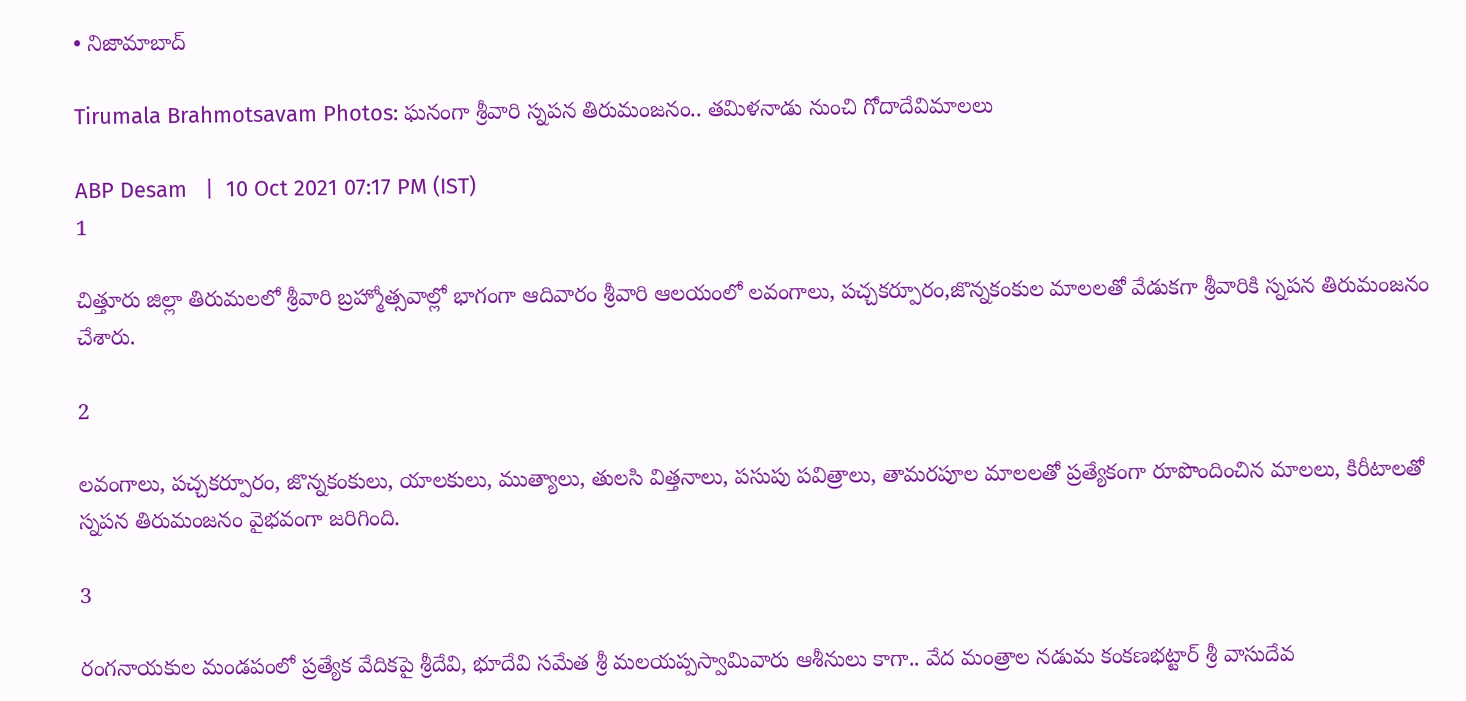• నిజామాబాద్

Tirumala Brahmotsavam Photos: ఘనంగా శ్రీవారి స్న‌ప‌న తిరుమంజ‌నం.. తమిళనాడు నుంచి గోదాదేవిమాలలు

ABP Desam   |  10 Oct 2021 07:17 PM (IST)
1

చిత్తూరు జిల్లా తిరుమలలో శ్రీవారి బ్ర‌హ్మోత్స‌వాల్లో భాగంగా ఆదివారం శ్రీ‌వారి ఆల‌యంలో లవంగాలు, పచ్చకర్పూరం,జొన్నకంకుల మాల‌ల‌తో వేడుక‌గా శ్రీ‌వారికి స్న‌ప‌న తిరుమంజ‌నం చేశారు.

2

లవంగాలు, పచ్చకర్పూరం, జొన్నకంకులు, యాలకులు, ముత్యాలు, తులసి విత్తనాలు, పసుపు పవిత్రాలు, తామరపూల మాల‌ల‌తో ప్ర‌త్యేకంగా రూపొందించిన మాల‌లు, కిరీటాల‌తో స్న‌ప‌న తిరుమంజ‌నం వైభవంగా జ‌రిగింది.

3

రంగ‌నాయ‌కుల మండ‌పంలో ప్ర‌త్యేక వేదిక‌పై శ్రీ‌దేవి, భూదేవి స‌మేత శ్రీ మ‌ల‌య‌ప్ప‌స్వామివారు ఆశీనులు కాగా.. వేద మంత్రాల న‌డుమ కంక‌ణ‌భ‌ట్టార్ శ్రీ వాసుదేవ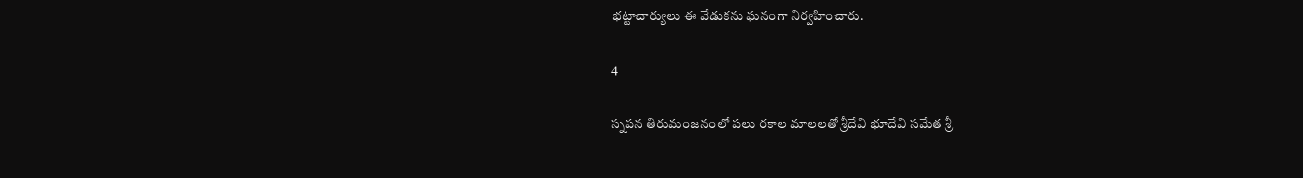భ‌ట్టాచార్యులు ఈ వేడుకను ఘనంగా నిర్వ‌హించారు.

4

స్న‌ప‌న తిరుమంజ‌నంలో పలు ర‌కాల మాల‌ల‌తో శ్రీ‌దేవి భూదేవి స‌మేత శ్రీ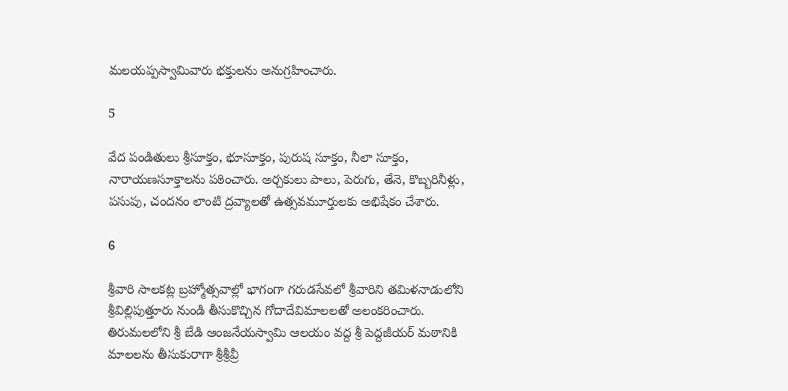మ‌ల‌య‌ప్ప‌స్వామివారు భ‌క్తుల‌ను అనుగ్రహించారు.

5

వేద పండితులు శ్రీసూక్తం, భూసూక్తం, పురుష సూక్తం, నీలా సూక్తం, నారాయణసూక్తాలను పఠించారు. అర్చ‌కులు పాలు, పెరుగు, తేనె, కొబ్బరినీళ్లు, పసుపు, చందనం లాంటి ద్రవ్యాలతో ఉత్సవమూర్తులకు అభిషేకం చేశారు.

6

శ్రీవారి సాల‌క‌ట్ల బ్రహ్మోత్సవాల్లో భాగంగా గరుడసేవలో శ్రీవారిని తమిళనాడులోని శ్రీవిల్లిపుత్తూరు నుండి తీసుకొచ్చిన గోదాదేవిమాలలతో అలంకరించారు. తిరుమలలోని శ్రీ బేడి ఆంజనేయస్వామి ఆలయం వద్ద శ్రీ పెద్దజీయ‌ర్‌ మఠానికి మాలలను తీసుకురాగా శ్రీశ్రీవ్రీ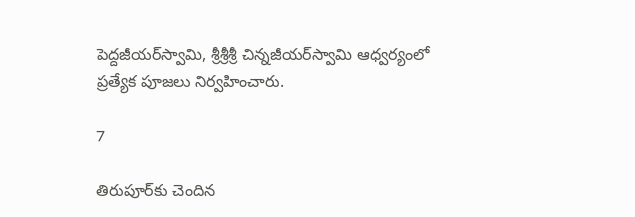పెద్దజీయర్‌స్వామి, శ్రీశ్రీశ్రీ చిన్నజీయర్‌స్వామి ఆధ్వర్యంలో ప్రత్యేక పూజలు నిర్వహించారు.

7

తిరుపూర్‌కు చెందిన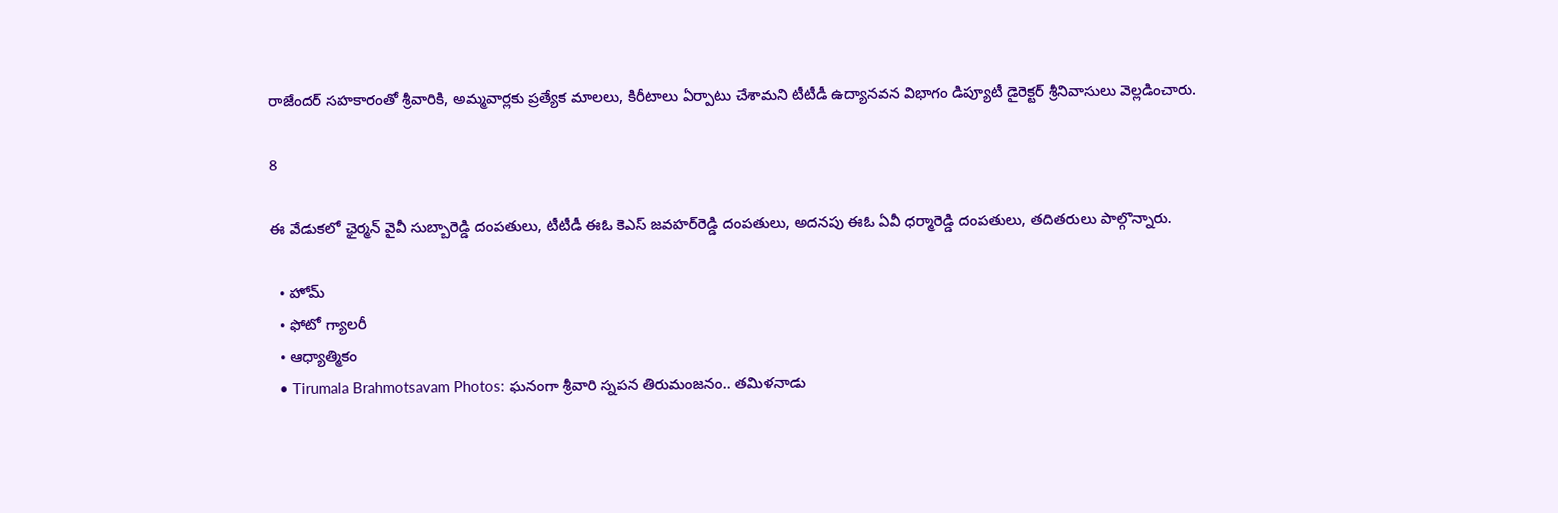రాజేందర్ స‌హ‌కారంతో శ్రీవారికి, అమ్మ‌వార్ల‌కు ప్ర‌త్యేక మాల‌లు, కిరీటాలు ఏర్పాటు చేశామని టీటీడీ ఉద్యానవ‌న విభాగం డిప్యూటీ డైరెక్ట‌ర్ శ్రీ‌నివాసులు వెల్లడించారు.

8

ఈ వేడుకలో ఛైర్మన్ వైవీ సుబ్బారెడ్డి దంపతులు, టీటీడీ ఈఓ కెఎస్‌ జ‌వ‌హ‌ర్‌రెడ్డి దంపతులు, అదనపు ఈఓ ఏవీ ధర్మారెడ్డి దంపతులు, తదితరులు పాల్గొన్నారు.

  • హోమ్
  • ఫోటో గ్యాలరీ
  • ఆధ్యాత్మికం
  • Tirumala Brahmotsavam Photos: ఘనంగా శ్రీవారి స్న‌ప‌న తిరుమంజ‌నం.. తమిళనాడు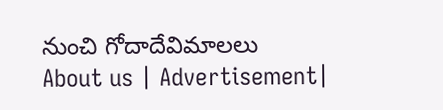నుంచి గోదాదేవిమాలలు
About us | Advertisement|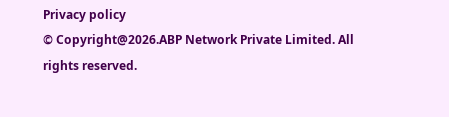Privacy policy
© Copyright@2026.ABP Network Private Limited. All rights reserved.